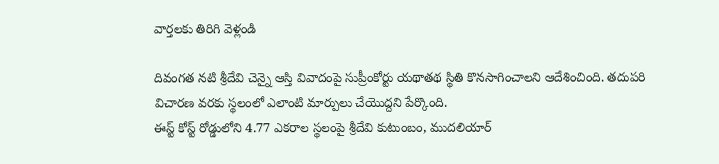వార్తలకు తిరిగి వెళ్లండి

దివంగత నటి శ్రీదేవి చెన్నై ఆస్తి వివాదంపై సుప్రీంకోర్టు యథాతథ స్థితి కొనసాగించాలని ఆదేశించింది. తదుపరి విచారణ వరకు స్థలంలో ఎలాంటి మార్పులు చేయొద్దని పేర్కొంది.
ఈస్ట్ కోస్ట్ రోడ్డులోని 4.77 ఎకరాల స్థలంపై శ్రీదేవి కుటుంబం, ముదలియార్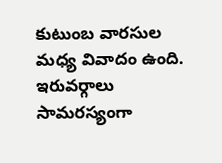కుటుంబ వారసుల మధ్య వివాదం ఉంది. ఇరువర్గాలు సామరస్యంగా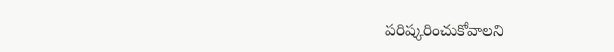పరిష్కరించుకోవాలని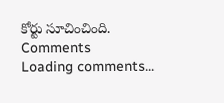కోర్టు సూచించింది.
Comments
Loading comments...